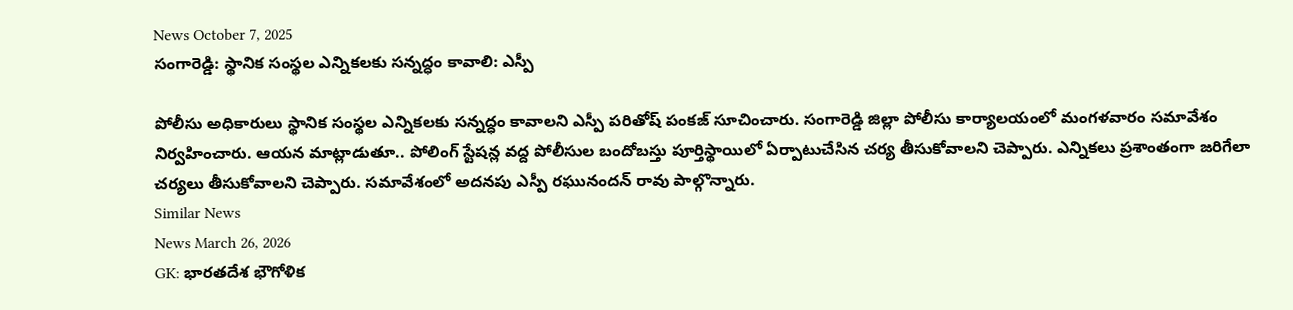News October 7, 2025
సంగారెడ్డి: స్థానిక సంస్థల ఎన్నికలకు సన్నద్ధం కావాలి: ఎస్పీ

పోలీసు అధికారులు స్థానిక సంస్థల ఎన్నికలకు సన్నద్ధం కావాలని ఎస్పీ పరితోష్ పంకజ్ సూచించారు. సంగారెడ్డి జిల్లా పోలీసు కార్యాలయంలో మంగళవారం సమావేశం నిర్వహించారు. ఆయన మాట్లాడుతూ.. పోలింగ్ స్టేషన్ల వద్ద పోలీసుల బందోబస్తు పూర్తిస్థాయిలో ఏర్పాటుచేసిన చర్య తీసుకోవాలని చెప్పారు. ఎన్నికలు ప్రశాంతంగా జరిగేలా చర్యలు తీసుకోవాలని చెప్పారు. సమావేశంలో అదనపు ఎస్పీ రఘునందన్ రావు పాల్గొన్నారు.
Similar News
News March 26, 2026
GK: భారతదేశ భౌగోళిక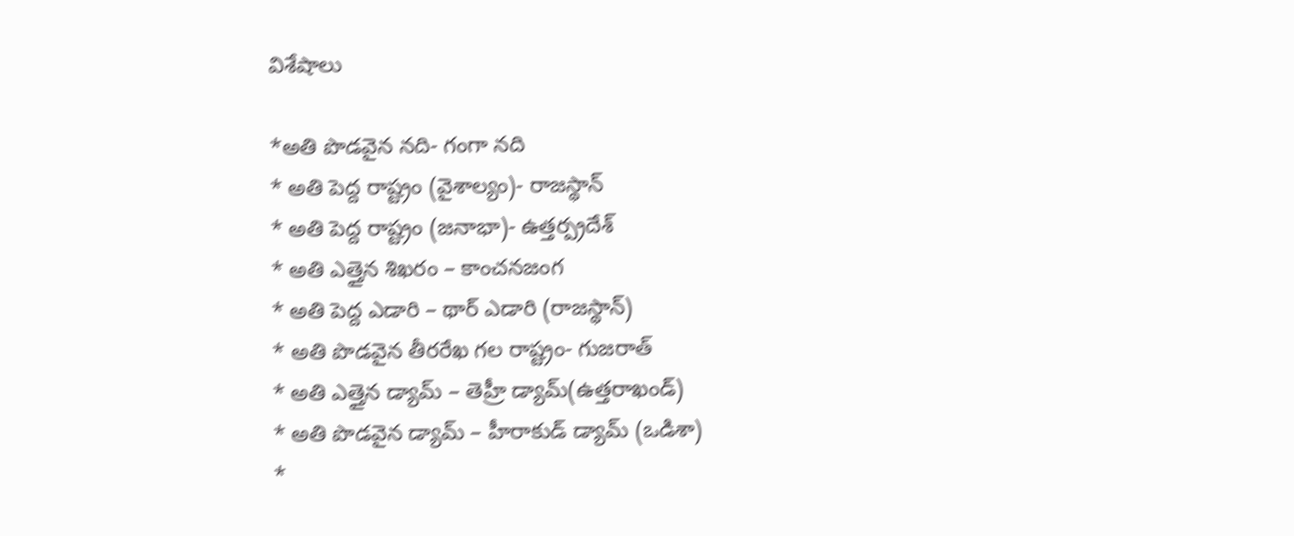విశేషాలు

*అతి పొడవైన నది- గంగా నది
* అతి పెద్ద రాష్ట్రం (వైశాల్యం)- రాజస్థాన్
* అతి పెద్ద రాష్ట్రం (జనాభా)- ఉత్తర్ప్రదేశ్
* అతి ఎత్తైన శిఖరం – కాంచనజంగ
* అతి పెద్ద ఎడారి – థార్ ఎడారి (రాజస్థాన్)
* అతి పొడవైన తీరరేఖ గల రాష్ట్రం- గుజరాత్
* అతి ఎత్తైన డ్యామ్ – తెహ్రీ డ్యామ్(ఉత్తరాఖండ్)
* అతి పొడవైన డ్యామ్ – హీరాకుడ్ డ్యామ్ (ఒడిశా)
*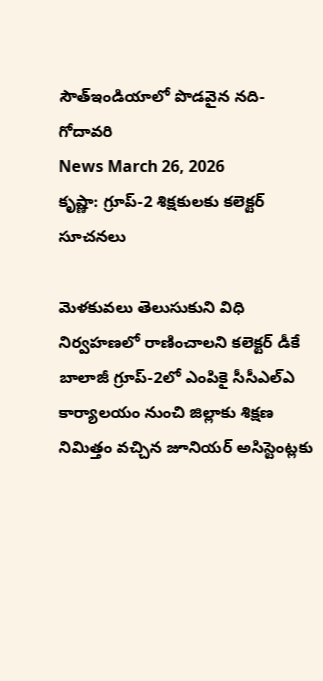సౌత్ఇండియాలో పొడవైన నది- గోదావరి
News March 26, 2026
కృష్ణా: గ్రూప్-2 శిక్షకులకు కలెక్టర్ సూచనలు

మెళకువలు తెలుసుకుని విధి నిర్వహణలో రాణించాలని కలెక్టర్ డీకే బాలాజీ గ్రూప్-2లో ఎంపికై సీసీఎల్ఎ కార్యాలయం నుంచి జిల్లాకు శిక్షణ నిమిత్తం వచ్చిన జూనియర్ అసిస్టెంట్లకు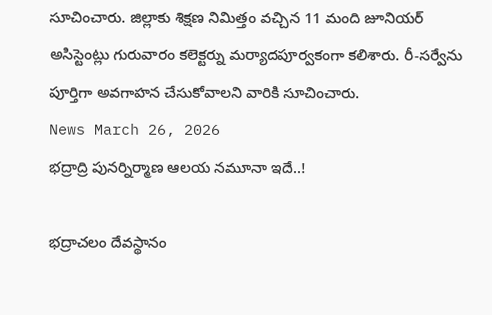సూచించారు. జిల్లాకు శిక్షణ నిమిత్తం వచ్చిన 11 మంది జూనియర్ అసిస్టెంట్లు గురువారం కలెక్టర్ను మర్యాదపూర్వకంగా కలిశారు. రీ-సర్వేను పూర్తిగా అవగాహన చేసుకోవాలని వారికి సూచించారు.
News March 26, 2026
భద్రాద్రి పునర్నిర్మాణ ఆలయ నమూనా ఇదే..!

భద్రాచలం దేవస్థానం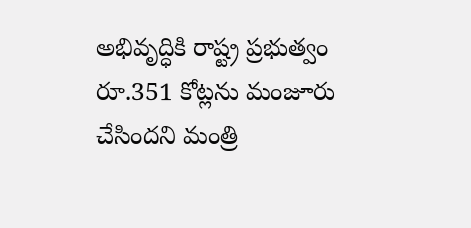అభివృద్ధికి రాష్ట్ర ప్రభుత్వం రూ.351 కోట్లను మంజూరు చేసిందని మంత్రి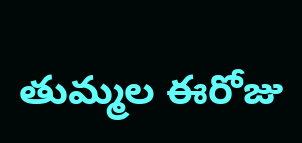తుమ్మల ఈరోజు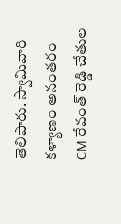తెలిపారు. స్వామివారి కళ్యాణం అనంతరం CM రేవంత్ రెడ్డి చేతుల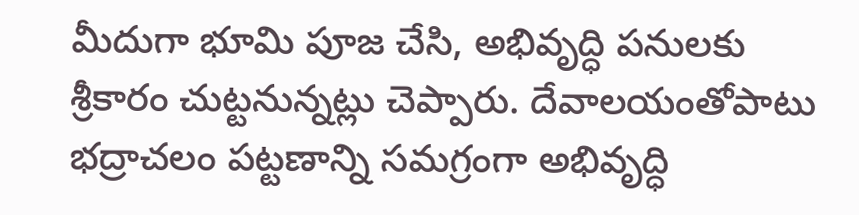మీదుగా భూమి పూజ చేసి, అభివృద్ధి పనులకు శ్రీకారం చుట్టనున్నట్లు చెప్పారు. దేవాలయంతోపాటు భద్రాచలం పట్టణాన్ని సమగ్రంగా అభివృద్ధి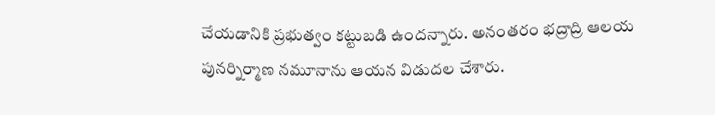చేయడానికి ప్రభుత్వం కట్టుబడి ఉందన్నారు. అనంతరం భద్రాద్రి ఆలయ పునర్నిర్మాణ నమూనాను ఆయన విడుదల చేశారు.